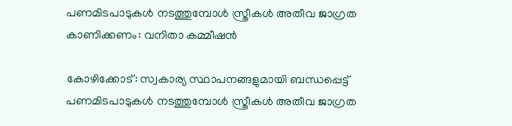പണമിടപാടുകള്‍ നടത്തുമ്പോള്‍ സ്ത്രീകള്‍ അതീവ ജാഗ്രത കാണിക്കണം: വനിതാ കമ്മീഷന്‍

കോഴിക്കോട്: സ്വകാര്യ സ്ഥാപനങ്ങളുമായി ബന്ധപ്പെട്ട് പണമിടപാടുകള്‍ നടത്തുമ്പോള്‍ സ്ത്രീകള്‍ അതീവ ജാഗ്രത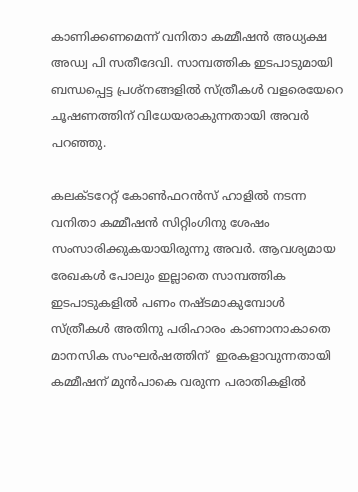കാണിക്കണമെന്ന് വനിതാ കമ്മീഷന്‍ അധ്യക്ഷ അഡ്വ പി സതീദേവി. സാമ്പത്തിക ഇടപാടുമായി ബന്ധപ്പെട്ട പ്രശ്‌നങ്ങളില്‍ സ്ത്രീകള്‍ വളരെയേറെ ചൂഷണത്തിന് വിധേയരാകുന്നതായി അവര്‍ പറഞ്ഞു.

കലക്ടറേറ്റ് കോണ്‍ഫറന്‍സ് ഹാളില്‍ നടന്ന വനിതാ കമ്മീഷന്‍ സിറ്റിംഗിനു ശേഷം സംസാരിക്കുകയായിരുന്നു അവര്‍. ആവശ്യമായ രേഖകള്‍ പോലും ഇല്ലാതെ സാമ്പത്തിക ഇടപാടുകളില്‍ പണം നഷ്ടമാകുമ്പോള്‍ സ്ത്രീകള്‍ അതിനു പരിഹാരം കാണാനാകാതെ മാനസിക സംഘര്‍ഷത്തിന്  ഇരകളാവുന്നതായി കമ്മീഷന് മുന്‍പാകെ വരുന്ന പരാതികളില്‍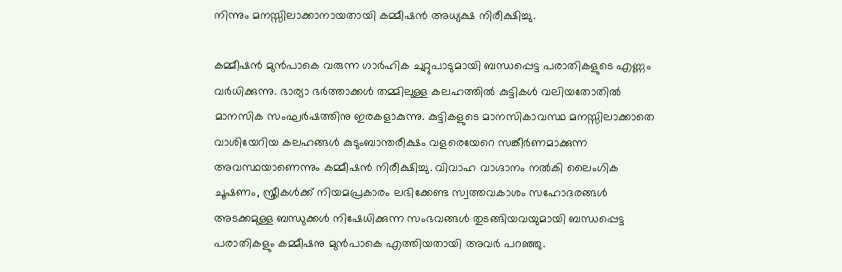നിന്നും മനസ്സിലാക്കാനായതായി കമ്മീഷന്‍ അധ്യക്ഷ നിരീക്ഷിച്ചു.

കമ്മീഷന്‍ മുന്‍പാകെ വരുന്ന ഗാര്‍ഹിക ചുറ്റുപാടുമായി ബന്ധപ്പെട്ട പരാതികളുടെ എണ്ണം വര്‍ധിക്കുന്നു. ഭാര്യാ ഭര്‍ത്താക്കള്‍ തമ്മിലുള്ള കലഹത്തില്‍ കുട്ടികള്‍ വലിയതോതില്‍ മാനസിക സംഘര്‍ഷത്തിനു ഇരകളാകുന്നു. കുട്ടികളുടെ മാനസികാവസ്ഥ മനസ്സിലാക്കാതെ വാശിയേറിയ കലഹങ്ങള്‍ കുടുംബാന്തരീക്ഷം വളരെയേറെ സങ്കീര്‍ണമാക്കുന്ന  അവസ്ഥയാണെന്നും കമ്മീഷന്‍ നിരീക്ഷിച്ചു. വിവാഹ വാഗ്ദാനം നല്‍കി ലൈംഗിക ചൂഷണം, സ്ത്രീകള്‍ക്ക് നിയമപ്രകാരം ലഭിക്കേണ്ട സ്വത്തവകാശം സഹോദരങ്ങള്‍ അടക്കമുള്ള ബന്ധുക്കള്‍ നിഷേധിക്കുന്ന സംഭവങ്ങള്‍ തുടങ്ങിയവയുമായി ബന്ധപ്പെട്ട പരാതികളും കമ്മീഷനു മുന്‍പാകെ എത്തിയതായി അവര്‍ പറഞ്ഞു.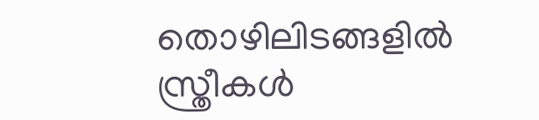തൊഴിലിടങ്ങളില്‍ സ്ത്രീകള്‍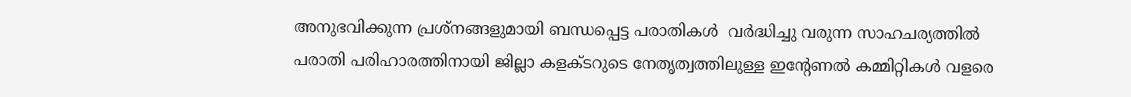അനുഭവിക്കുന്ന പ്രശ്‌നങ്ങളുമായി ബന്ധപ്പെട്ട പരാതികള്‍  വര്‍ദ്ധിച്ചു വരുന്ന സാഹചര്യത്തില്‍ പരാതി പരിഹാരത്തിനായി ജില്ലാ കളക്ടറുടെ നേതൃത്വത്തിലുള്ള ഇന്റേണല്‍ കമ്മിറ്റികള്‍ വളരെ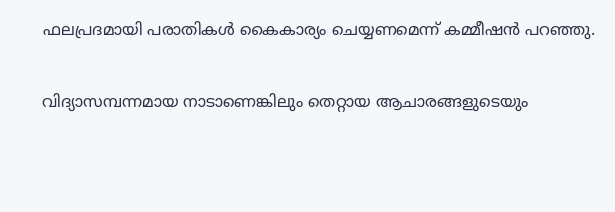ഫലപ്രദമായി പരാതികള്‍ കൈകാര്യം ചെയ്യണമെന്ന് കമ്മീഷന്‍ പറഞ്ഞു.

വിദ്യാസമ്പന്നമായ നാടാണെങ്കിലും തെറ്റായ ആചാരങ്ങളുടെയും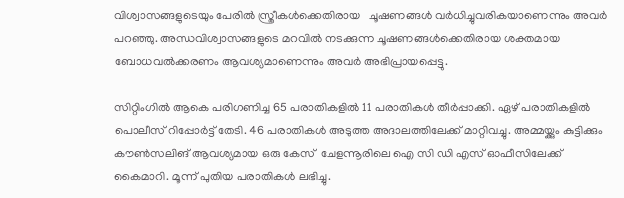വിശ്വാസങ്ങളുടെയും പേരില്‍ സ്ത്രീകള്‍ക്കെതിരായ   ചൂഷണങ്ങള്‍ വര്‍ധിച്ചുവരികയാണെന്നും അവര്‍ പറഞ്ഞു. അന്ധവിശ്വാസങ്ങളുടെ മറവില്‍ നടക്കുന്ന ചൂഷണങ്ങള്‍ക്കെതിരായ ശക്തമായ ബോധവല്‍ക്കരണം ആവശ്യമാണെന്നും അവര്‍ അഭിപ്രായപ്പെട്ടു.

സിറ്റിംഗില്‍ ആകെ പരിഗണിച്ച 65 പരാതികളില്‍ 11 പരാതികള്‍ തീര്‍പ്പാക്കി. ഏഴ് പരാതികളില്‍ പൊലീസ് റിപ്പോര്‍ട്ട് തേടി. 46 പരാതികള്‍ അടുത്ത അദാലത്തിലേക്ക് മാറ്റിവച്ചു. അമ്മയ്ക്കും കുട്ടിക്കും കൗണ്‍സലിങ് ആവശ്യമായ ഒരു കേസ്  ചേളന്നൂരിലെ ഐ സി ഡി എസ് ഓഫീസിലേക്ക് കൈമാറി. മൂന്ന് പുതിയ പരാതികള്‍ ലഭിച്ചു.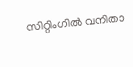സിറ്റിംഗില്‍ വനിതാ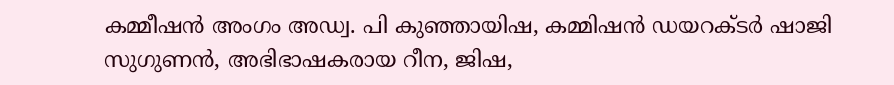കമ്മീഷന്‍ അംഗം അഡ്വ. പി കുഞ്ഞായിഷ, കമ്മിഷന്‍ ഡയറക്ടര്‍ ഷാജി സുഗുണന്‍, അഭിഭാഷകരായ റീന, ജിഷ,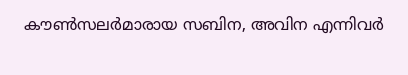കൗണ്‍സലര്‍മാരായ സബിന, അവിന എന്നിവര്‍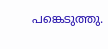പങ്കെടുത്തു.